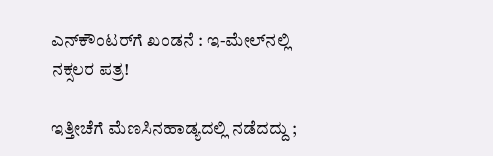ಎನ್‌ಕೌಂಟರ್‌ಗೆ ಖಂಡನೆ : ಇ-ಮೇಲ್‌ನಲ್ಲಿ ನಕ್ಸಲರ ಪತ್ರ!

ಇತ್ತೀಚೆಗೆ ಮೆಣಸಿನಹಾಡ್ಯದಲ್ಲಿ ನಡೆದದ್ದು ;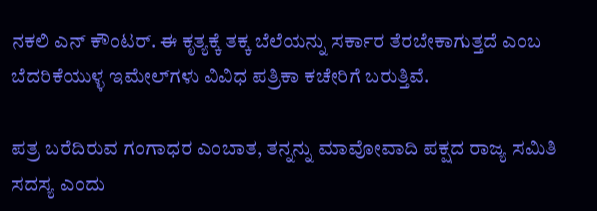ನಕಲಿ ಎನ್ ಕೌಂಟರ್. ಈ ಕೃತ್ಯಕ್ಕೆ ತಕ್ಕ ಬೆಲೆಯನ್ನು ಸರ್ಕಾರ ತೆರಬೇಕಾಗುತ್ತದೆ ಎಂಬ ಬೆದರಿಕೆಯುಳ್ಳ ಇಮೇಲ್‌ಗಳು ವಿವಿಧ ಪತ್ರಿಕಾ ಕಚೇರಿಗೆ ಬರುತ್ತಿವೆ.

ಪತ್ರ ಬರೆದಿರುವ ಗಂಗಾಧರ ಎಂಬಾತ, ತನ್ನನ್ನು ಮಾವೋವಾದಿ ಪಕ್ಷದ ರಾಜ್ಯ ಸಮಿತಿ ಸದಸ್ಯ ಎಂದು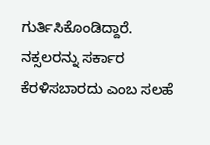ಗುರ್ತಿಸಿಕೊಂಡಿದ್ದಾರೆ. ನಕ್ಸಲರನ್ನು ಸರ್ಕಾರ ಕೆರಳಿಸಬಾರದು ಎಂಬ ಸಲಹೆ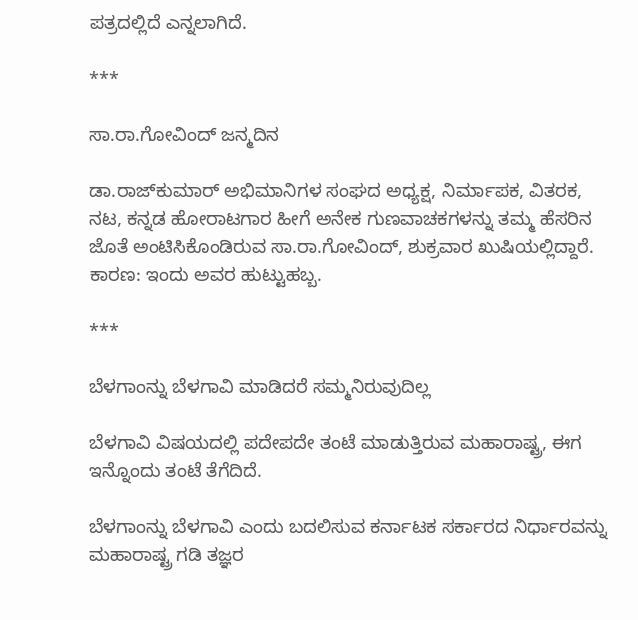ಪತ್ರದಲ್ಲಿದೆ ಎನ್ನಲಾಗಿದೆ.

***

ಸಾ.ರಾ.ಗೋವಿಂದ್ ಜನ್ಮದಿನ

ಡಾ.ರಾಜ್‌ಕುಮಾರ್ ಅಭಿಮಾನಿಗಳ ಸಂಘದ ಅಧ್ಯಕ್ಷ, ನಿರ್ಮಾಪಕ, ವಿತರಕ, ನಟ, ಕನ್ನಡ ಹೋರಾಟಗಾರ ಹೀಗೆ ಅನೇಕ ಗುಣವಾಚಕಗಳನ್ನು ತಮ್ಮ ಹೆಸರಿನ ಜೊತೆ ಅಂಟಿಸಿಕೊಂಡಿರುವ ಸಾ.ರಾ.ಗೋವಿಂದ್, ಶುಕ್ರವಾರ ಖುಷಿಯಲ್ಲಿದ್ದಾರೆ. ಕಾರಣ: ಇಂದು ಅವರ ಹುಟ್ಟುಹಬ್ಬ.

***

ಬೆಳಗಾಂನ್ನು ಬೆಳಗಾವಿ ಮಾಡಿದರೆ ಸಮ್ಮನಿರುವುದಿಲ್ಲ

ಬೆಳಗಾವಿ ವಿಷಯದಲ್ಲಿ ಪದೇಪದೇ ತಂಟೆ ಮಾಡುತ್ತಿರುವ ಮಹಾರಾಷ್ಟ್ರ, ಈಗ ಇನ್ನೊಂದು ತಂಟೆ ತೆಗೆದಿದೆ.

ಬೆಳಗಾಂನ್ನು ಬೆಳಗಾವಿ ಎಂದು ಬದಲಿಸುವ ಕರ್ನಾಟಕ ಸರ್ಕಾರದ ನಿರ್ಧಾರವನ್ನು ಮಹಾರಾಷ್ಟ್ರ ಗಡಿ ತಜ್ಞರ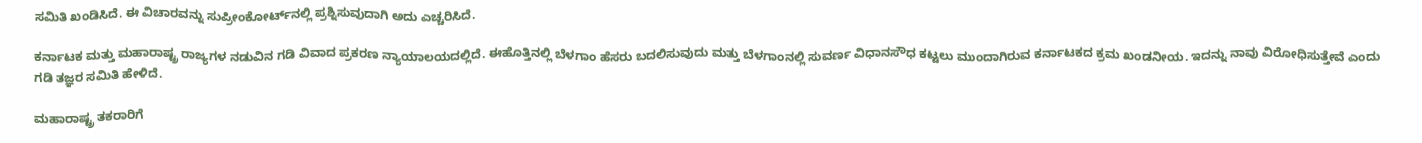ಸಮಿತಿ ಖಂಡಿಸಿದೆ. ಈ ವಿಚಾರವನ್ನು ಸುಪ್ರೀಂಕೋರ್ಟ್‌ನಲ್ಲಿ ಪ್ರಶ್ನಿಸುವುದಾಗಿ ಅದು ಎಚ್ಚರಿಸಿದೆ.

ಕರ್ನಾಟಕ ಮತ್ತು ಮಹಾರಾಷ್ಟ್ರ ರಾಜ್ಯಗಳ ನಡುವಿನ ಗಡಿ ವಿವಾದ ಪ್ರಕರಣ ನ್ಯಾಯಾಲಯದಲ್ಲಿದೆ. ಈಹೊತ್ತಿನಲ್ಲಿ ಬೆಳಗಾಂ ಹೆಸರು ಬದಲಿಸುವುದು ಮತ್ತು ಬೆಳಗಾಂನಲ್ಲಿ ಸುವರ್ಣ ವಿಧಾನಸೌಧ ಕಟ್ಟಲು ಮುಂದಾಗಿರುವ ಕರ್ನಾಟಕದ ಕ್ರಮ ಖಂಡನೀಯ. ಇದನ್ನು ನಾವು ವಿರೋಧಿಸುತ್ತೇವೆ ಎಂದು ಗಡಿ ತಜ್ಞರ ಸಮಿತಿ ಹೇಳಿದೆ.

ಮಹಾರಾಷ್ಟ್ರ ತಕರಾರಿಗೆ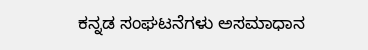ಕನ್ನಡ ಸಂಘಟನೆಗಳು ಅಸಮಾಧಾನ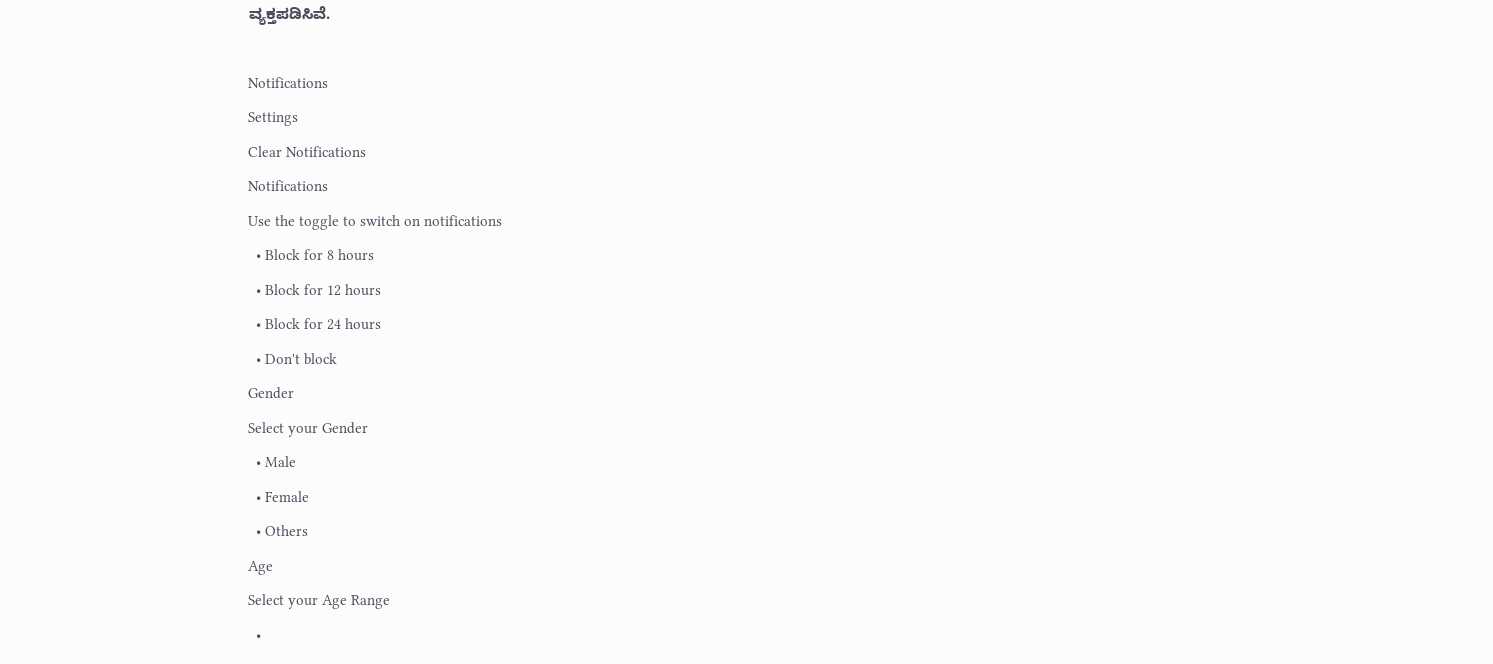ವ್ಯಕ್ತಪಡಿಸಿವೆ.

Notifications
Settings
Clear Notifications
Notifications
Use the toggle to switch on notifications
  • Block for 8 hours
  • Block for 12 hours
  • Block for 24 hours
  • Don't block
Gender
Select your Gender
  • Male
  • Female
  • Others
Age
Select your Age Range
  •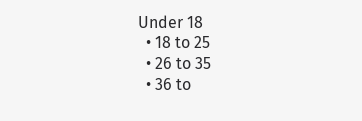Under 18
  • 18 to 25
  • 26 to 35
  • 36 to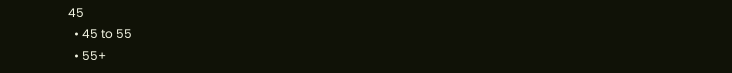45
  • 45 to 55
  • 55+